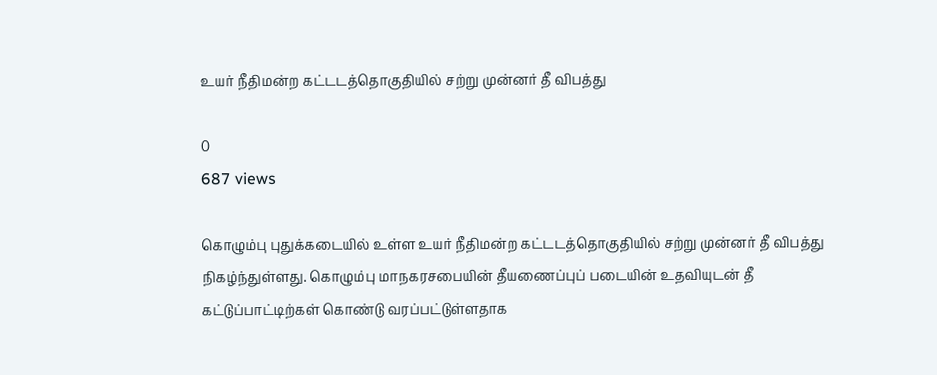உயர் நீதிமன்ற கட்டடத்தொகுதியில் சற்று முன்னர் தீ விபத்து

0
687 views

கொழும்பு புதுக்கடையில் உள்ள உயர் நீதிமன்ற கட்டடத்தொகுதியில் சற்று முன்னர் தீ விபத்து நிகழ்ந்துள்ளது. கொழும்பு மாநகரசபையின் தீயணைப்புப் படையின் உதவியுடன் தீ கட்டுப்பாட்டிற்கள் கொண்டு வரப்பட்டுள்ளதாக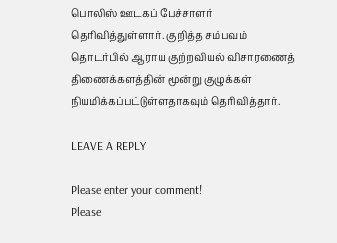பொலிஸ் ஊடகப் பேச்சாளர் தெரிவித்துள்ளார். குறித்த சம்பவம் தொடர்பில் ஆராய குற்றவியல் விசாரணைத் திணைக்களத்தின் மூன்று குழுக்கள் நியமிக்கப்பட்டுள்ளதாகவும் தெரிவித்தார்.

LEAVE A REPLY

Please enter your comment!
Please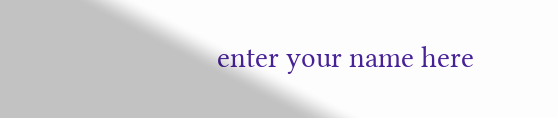enter your name here